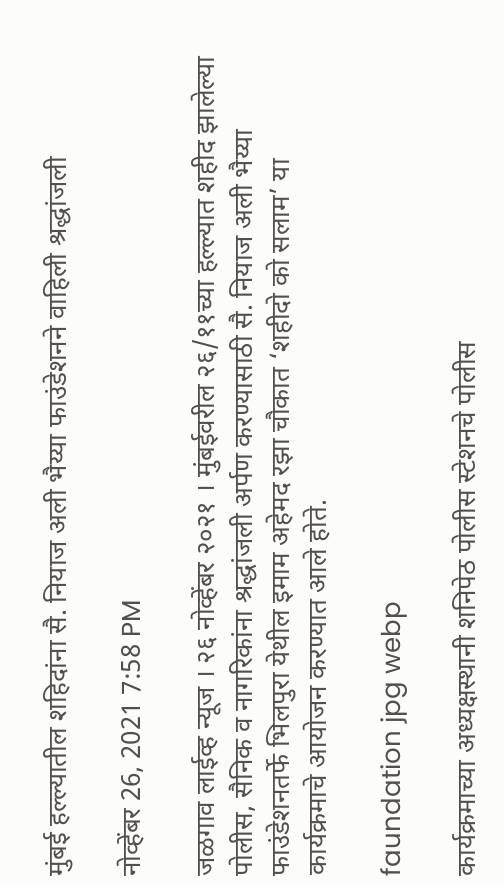मुंबई हल्ल्यातील शहिदांना सै. नियाज अली भैय्या फाउंडेशनने वाहिली श्रद्धांजली

नोव्हेंबर 26, 2021 7:58 PM

जळगाव लाईव्ह न्यूज । २६ नोव्हेंबर २०२१ । मुंबईवरील २६/११च्या हल्ल्यात शहीद झालेल्या पोलीस, सैनिक व नागरिकांना श्रद्धांजली अर्पण करण्यासाठी सै. नियाज अली भैय्या फाउंडेशनतर्फे भिलपुरा येथील इमाम अहेमद रझा चौकात ‘शहीदो को सलाम’ या कार्यक्रमाचे आयोजन करण्यात आले होते.

faundation jpg webp

कार्यक्रमाच्या अध्यक्षस्थानी शनिपेठ पोलीस स्टेशनचे पोलीस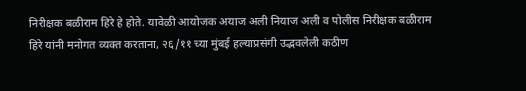निरीक्षक बळीराम हिरे हे होते. यावेळी आयोजक अयाज अली नियाज अली व पोलीस निरीक्षक बळीराम हिरे यांनी मनोगत व्यक्त करताना, २६/११ च्या मुंबई हल्याप्रसंगी उद्भवलेली कठीण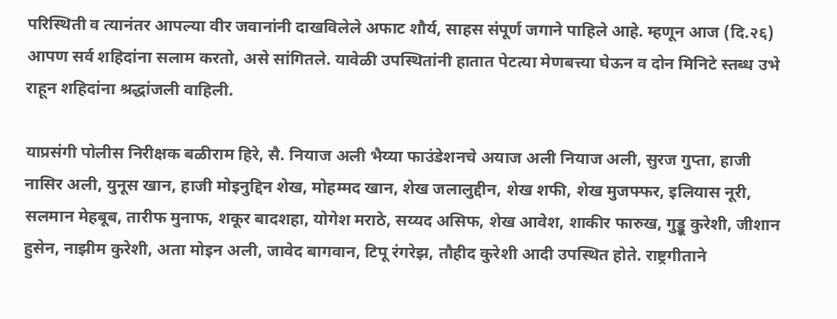परिस्थिती व त्यानंतर आपल्या वीर जवानांनी दाखविलेले अफाट शौर्य, साहस संपूर्ण जगाने पाहिले आहे. म्हणून आज (दि.२६) आपण सर्व शहिदांना सलाम करतो, असे सांगितले. यावेळी उपस्थितांनी हातात पेटत्या मेणबत्त्या घेऊन व दोन मिनिटे स्तब्ध उभे राहून शहिदांना श्रद्धांजली वाहिली.

याप्रसंगी पोलीस निरीक्षक बळीराम हिरे, सै. नियाज अली भैय्या फाउंडेशनचे अयाज अली नियाज अली, सुरज गुप्ता, हाजी नासिर अली, युनूस खान, हाजी मोइनुद्दिन शेख, मोहम्मद खान, शेख जलालुद्दीन, शेख शफी, शेख मुजफ्फर, इलियास नूरी, सलमान मेहबूब, तारीफ मुनाफ, शकूर बादशहा, योगेश मराठे, सय्यद असिफ, शेख आवेश, शाकीर फारुख, गुड्डू कुरेशी, जीशान हुसेन, नाझीम कुरेशी, अता मोइन अली, जावेद बागवान, टिपू रंगरेझ, तौहीद कुरेशी आदी उपस्थित होते. राष्ट्रगीताने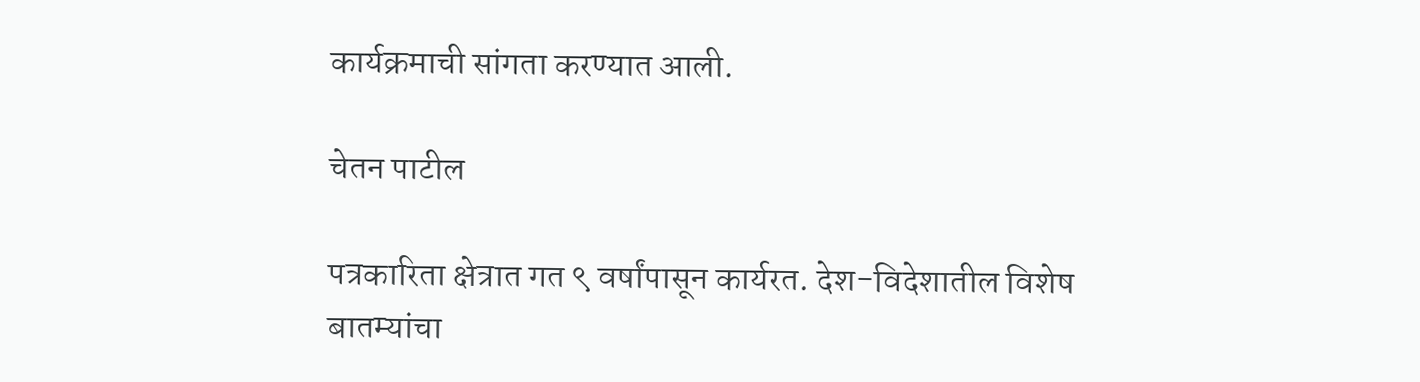कार्यक्रमाची सांगता करण्यात आली.

चेतन पाटील

पत्रकारिता क्षेत्रात गत ९ वर्षांपासून कार्यरत. देश-विदेशातील विशेष बातम्यांचा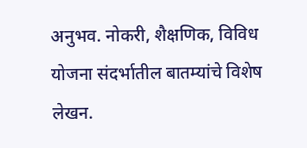अनुभव. नोकरी, शैक्षणिक, विविध योजना संदर्भातील बातम्यांचे विशेष लेखन.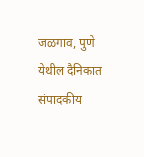जळगाव, पुणे येथील दैनिकात संपादकीय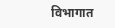विभागात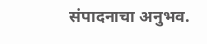संपादनाचा अनुभव.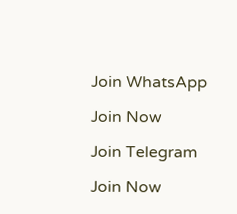Join WhatsApp

Join Now

Join Telegram

Join Now